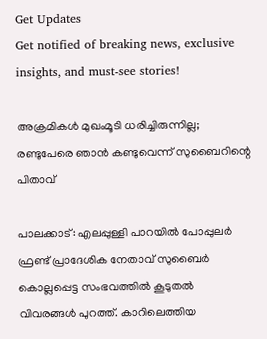Get Updates
Get notified of breaking news, exclusive insights, and must-see stories!

അക്രമികള്‍ മുഖംമൂടി ധരിച്ചിരുന്നില്ല; രണ്ടുപേരെ ഞാന്‍ കണ്ടുവെന്ന് സുബൈറിന്റെ പിതാവ്

പാലക്കാട്: എലപ്പുള്ളി പാറയില്‍ പോപ്പുലര്‍ ഫ്രണ്ട് പ്രാദേശിക നേതാവ് സുബൈര്‍ കൊല്ലപ്പെട്ട സംഭവത്തില്‍ കൂടുതല്‍ വിവരങ്ങള്‍ പുറത്ത്. കാറിലെത്തിയ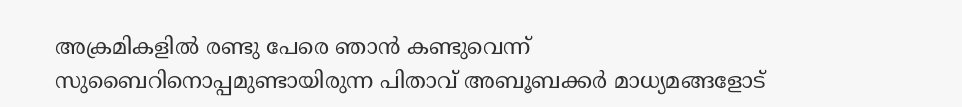അക്രമികളില്‍ രണ്ടു പേരെ ഞാന്‍ കണ്ടുവെന്ന് സുബൈറിനൊപ്പമുണ്ടായിരുന്ന പിതാവ് അബൂബക്കര്‍ മാധ്യമങ്ങളോട്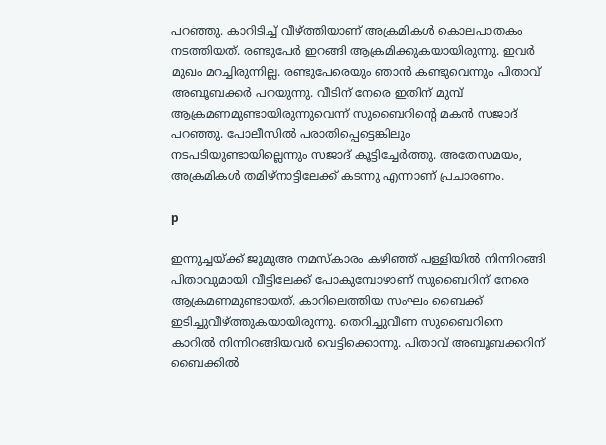പറഞ്ഞു. കാറിടിച്ച് വീഴ്ത്തിയാണ് അക്രമികള്‍ കൊലപാതകം നടത്തിയത്. രണ്ടുപേര്‍ ഇറങ്ങി ആക്രമിക്കുകയായിരുന്നു. ഇവര്‍ മുഖം മറച്ചിരുന്നില്ല. രണ്ടുപേരെയും ഞാന്‍ കണ്ടുവെന്നും പിതാവ് അബൂബക്കര്‍ പറയുന്നു. വീടിന് നേരെ ഇതിന് മുമ്പ് ആക്രമണമുണ്ടായിരുന്നുവെന്ന് സുബൈറിന്റെ മകന്‍ സജാദ് പറഞ്ഞു. പോലീസില്‍ പരാതിപ്പെട്ടെങ്കിലും നടപടിയുണ്ടായില്ലെന്നും സജാദ് കൂട്ടിച്ചേര്‍ത്തു. അതേസമയം, അക്രമികള്‍ തമിഴ്‌നാട്ടിലേക്ക് കടന്നു എന്നാണ് പ്രചാരണം.

p

ഇന്നുച്ചയ്ക്ക് ജുമുഅ നമസ്‌കാരം കഴിഞ്ഞ് പള്ളിയില്‍ നിന്നിറങ്ങി പിതാവുമായി വീട്ടിലേക്ക് പോകുമ്പോഴാണ് സുബൈറിന് നേരെ ആക്രമണമുണ്ടായത്. കാറിലെത്തിയ സംഘം ബൈക്ക് ഇടിച്ചുവീഴ്ത്തുകയായിരുന്നു. തെറിച്ചുവീണ സുബൈറിനെ കാറില്‍ നിന്നിറങ്ങിയവര്‍ വെട്ടിക്കൊന്നു. പിതാവ് അബൂബക്കറിന് ബൈക്കില്‍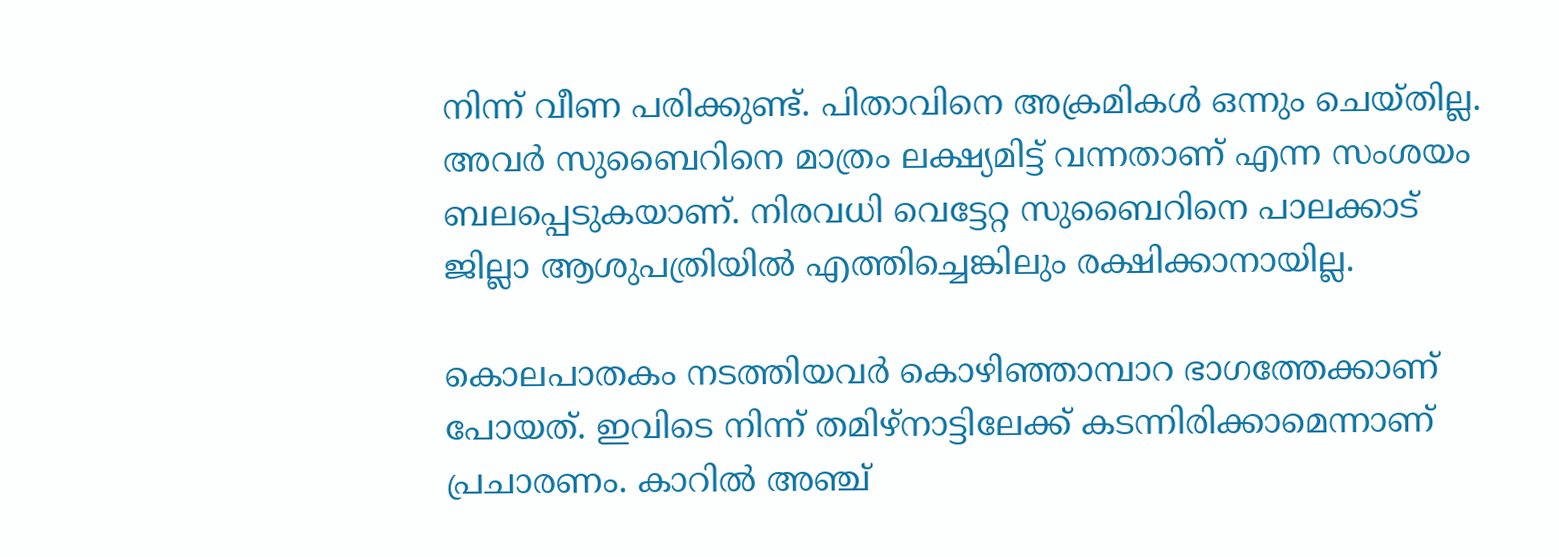നിന്ന് വീണ പരിക്കുണ്ട്. പിതാവിനെ അക്രമികള്‍ ഒന്നും ചെയ്തില്ല. അവര്‍ സുബൈറിനെ മാത്രം ലക്ഷ്യമിട്ട് വന്നതാണ് എന്ന സംശയം ബലപ്പെടുകയാണ്. നിരവധി വെട്ടേറ്റ സുബൈറിനെ പാലക്കാട് ജില്ലാ ആശുപത്രിയില്‍ എത്തിച്ചെങ്കിലും രക്ഷിക്കാനായില്ല.

കൊലപാതകം നടത്തിയവര്‍ കൊഴിഞ്ഞാമ്പാറ ഭാഗത്തേക്കാണ് പോയത്. ഇവിടെ നിന്ന് തമിഴ്‌നാട്ടിലേക്ക് കടന്നിരിക്കാമെന്നാണ് പ്രചാരണം. കാറില്‍ അഞ്ച്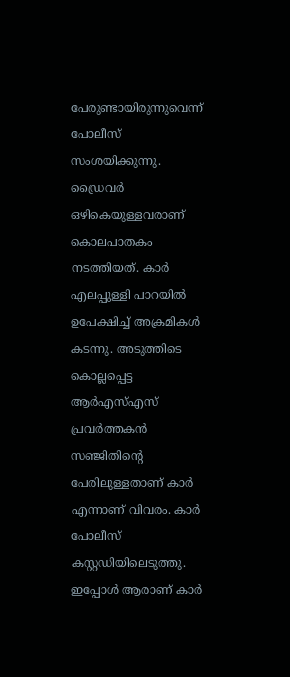പേരുണ്ടായിരുന്നുവെന്ന് പോലീസ് സംശയിക്കുന്നു. ഡ്രൈവര്‍ ഒഴികെയുള്ളവരാണ് കൊലപാതകം നടത്തിയത്. കാര്‍ എലപ്പുള്ളി പാറയില്‍ ഉപേക്ഷിച്ച് അക്രമികള്‍ കടന്നു. അടുത്തിടെ കൊല്ലപ്പെട്ട ആര്‍എസ്എസ് പ്രവര്‍ത്തകന്‍ സഞ്ജിതിന്റെ പേരിലുള്ളതാണ് കാര്‍ എന്നാണ് വിവരം. കാര്‍ പോലീസ് കസ്റ്റഡിയിലെടുത്തു. ഇപ്പോള്‍ ആരാണ് കാര്‍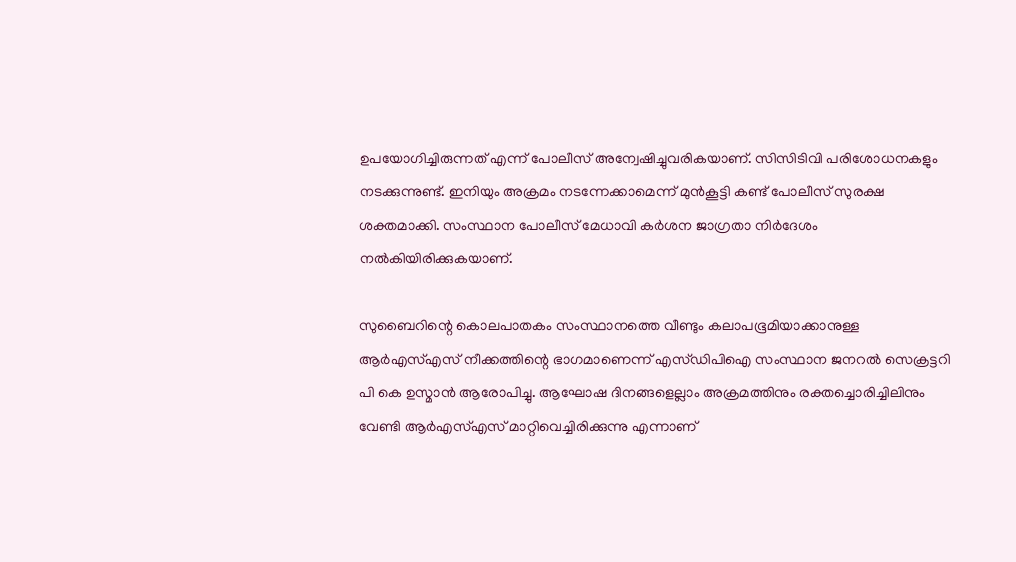ഉപയോഗിച്ചിരുന്നത് എന്ന് പോലീസ് അന്വേഷിച്ചുവരികയാണ്. സിസിടിവി പരിശോധനകളും നടക്കുന്നുണ്ട്. ഇനിയും അക്രമം നടന്നേക്കാമെന്ന് മുന്‍കൂട്ടി കണ്ട് പോലീസ് സുരക്ഷ ശക്തമാക്കി. സംസ്ഥാന പോലീസ് മേധാവി കര്‍ശന ജാഗ്രതാ നിര്‍ദേശം നല്‍കിയിരിക്കുകയാണ്.

സുബൈറിന്റെ കൊലപാതകം സംസ്ഥാനത്തെ വീണ്ടും കലാപഭൂമിയാക്കാനുള്ള ആര്‍എസ്എസ് നീക്കത്തിന്റെ ഭാഗമാണെന്ന് എസ്ഡിപിഐ സംസ്ഥാന ജനറല്‍ സെക്രട്ടറി പി കെ ഉസ്മാന്‍ ആരോപിച്ചു. ആഘോഷ ദിനങ്ങളെല്ലാം അക്രമത്തിനും രക്തച്ചൊരിച്ചിലിനും വേണ്ടി ആര്‍എസ്എസ് മാറ്റിവെച്ചിരിക്കുന്നു എന്നാണ്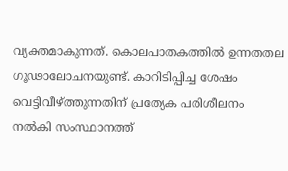വ്യക്തമാകുന്നത്. കൊലപാതകത്തില്‍ ഉന്നതതല ഗൂഢാലോചനയുണ്ട്. കാറിടിപ്പിച്ച ശേഷം വെട്ടിവീഴ്ത്തുന്നതിന് പ്രത്യേക പരിശീലനം നല്‍കി സംസ്ഥാനത്ത്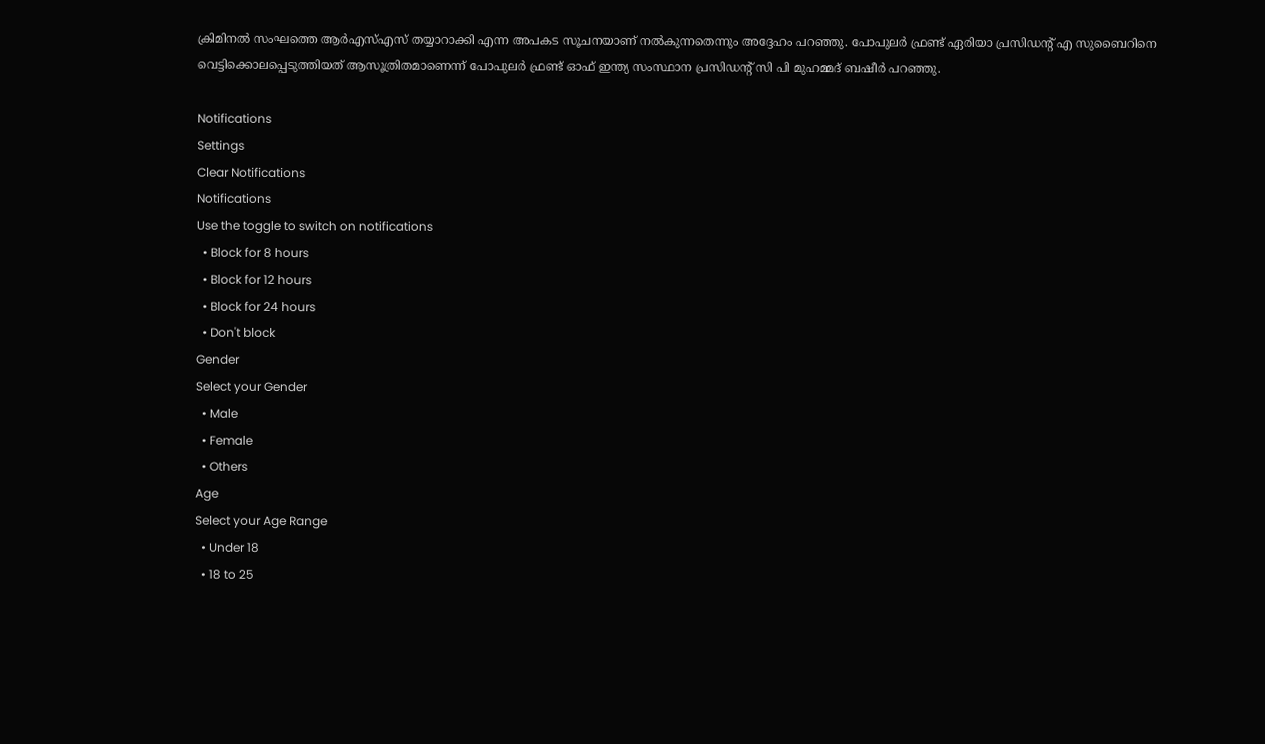ക്രിമിനല്‍ സംഘത്തെ ആര്‍എസ്എസ് തയ്യാറാക്കി എന്ന അപകട സൂചനയാണ് നല്‍കുന്നതെന്നും അദ്ദേഹം പറഞ്ഞു. പോപുലര്‍ ഫ്രണ്ട് ഏരിയാ പ്രസിഡന്റ് എ സുബൈറിനെ വെട്ടിക്കൊലപ്പെടുത്തിയത് ആസൂത്രിതമാണെന്ന് പോപുലര്‍ ഫ്രണ്ട് ഓഫ് ഇന്ത്യ സംസ്ഥാന പ്രസിഡന്റ് സി പി മുഹമ്മദ് ബഷീര്‍ പറഞ്ഞു.

Notifications
Settings
Clear Notifications
Notifications
Use the toggle to switch on notifications
  • Block for 8 hours
  • Block for 12 hours
  • Block for 24 hours
  • Don't block
Gender
Select your Gender
  • Male
  • Female
  • Others
Age
Select your Age Range
  • Under 18
  • 18 to 25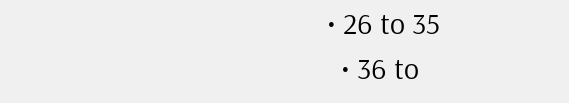• 26 to 35
  • 36 to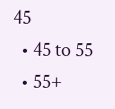45
  • 45 to 55
  • 55+